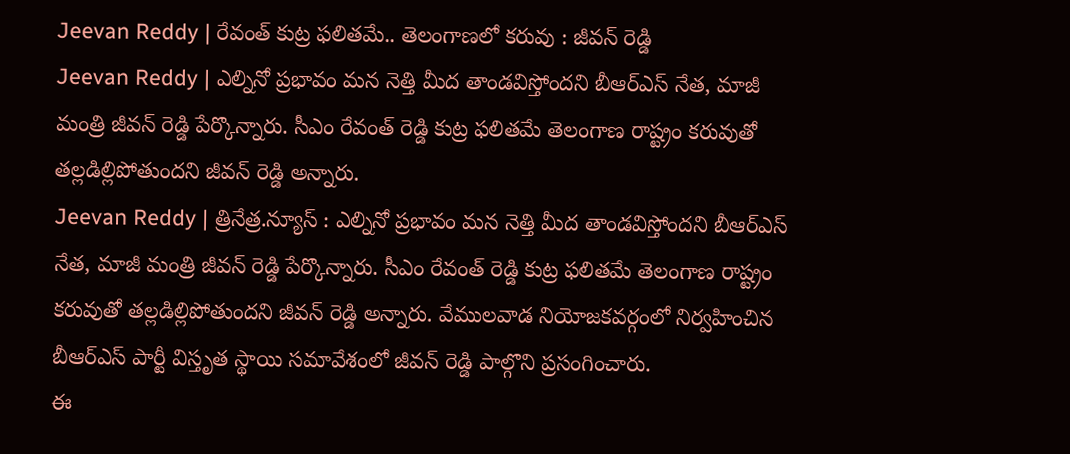Jeevan Reddy | రేవంత్ కుట్ర ఫలితమే.. తెలంగాణలో కరువు : జీవన్ రెడ్డి
Jeevan Reddy | ఎల్నినో ప్రభావం మన నెత్తి మీద తాండవిస్తోందని బీఆర్ఎస్ నేత, మాజీ మంత్రి జీవన్ రెడ్డి పేర్కొన్నారు. సీఎం రేవంత్ రెడ్డి కుట్ర ఫలితమే తెలంగాణ రాష్ట్రం కరువుతో తల్లడిల్లిపోతుందని జీవన్ రెడ్డి అన్నారు.
Jeevan Reddy | త్రినేత్ర.న్యూస్ : ఎల్నినో ప్రభావం మన నెత్తి మీద తాండవిస్తోందని బీఆర్ఎస్ నేత, మాజీ మంత్రి జీవన్ రెడ్డి పేర్కొన్నారు. సీఎం రేవంత్ రెడ్డి కుట్ర ఫలితమే తెలంగాణ రాష్ట్రం కరువుతో తల్లడిల్లిపోతుందని జీవన్ రెడ్డి అన్నారు. వేములవాడ నియోజకవర్గంలో నిర్వహించిన బీఆర్ఎస్ పార్టీ విస్తృత స్థాయి సమావేశంలో జీవన్ రెడ్డి పాల్గొని ప్రసంగించారు.
ఈ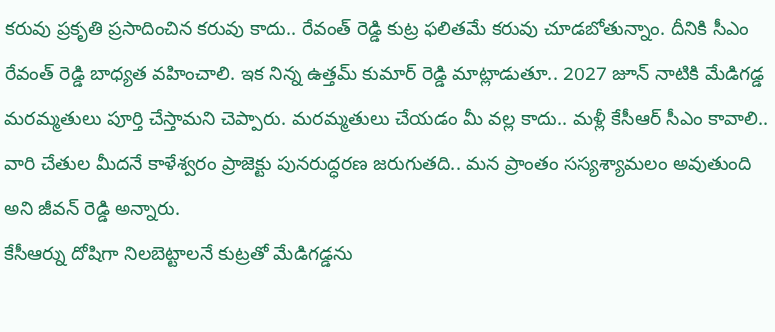కరువు ప్రకృతి ప్రసాదించిన కరువు కాదు.. రేవంత్ రెడ్డి కుట్ర ఫలితమే కరువు చూడబోతున్నాం. దీనికి సీఎం రేవంత్ రెడ్డి బాధ్యత వహించాలి. ఇక నిన్న ఉత్తమ్ కుమార్ రెడ్డి మాట్లాడుతూ.. 2027 జూన్ నాటికి మేడిగడ్డ మరమ్మతులు పూర్తి చేస్తామని చెప్పారు. మరమ్మతులు చేయడం మీ వల్ల కాదు.. మళ్లీ కేసీఆర్ సీఎం కావాలి.. వారి చేతుల మీదనే కాళేశ్వరం ప్రాజెక్టు పునరుద్ధరణ జరుగుతది.. మన ప్రాంతం సస్యశ్యామలం అవుతుంది అని జీవన్ రెడ్డి అన్నారు.
కేసీఆర్ను దోషిగా నిలబెట్టాలనే కుట్రతో మేడిగడ్డను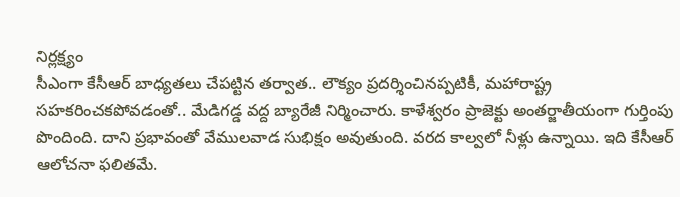నిర్లక్ష్యం
సీఎంగా కేసీఆర్ బాధ్యతలు చేపట్టిన తర్వాత.. లౌక్యం ప్రదర్శించినప్పటికీ, మహారాష్ట్ర సహకరించకపోవడంతో.. మేడిగడ్డ వద్ద బ్యారేజీ నిర్మించారు. కాళేశ్వరం ప్రాజెక్టు అంతర్జాతీయంగా గుర్తింపు పొందింది. దాని ప్రభావంతో వేములవాడ సుభిక్షం అవుతుంది. వరద కాల్వలో నీళ్లు ఉన్నాయి. ఇది కేసీఆర్ ఆలోచనా ఫలితమే.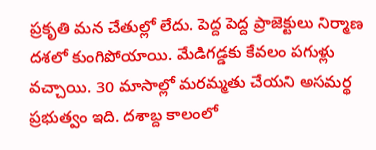ప్రకృతి మన చేతుల్లో లేదు. పెద్ద పెద్ద ప్రాజెక్టులు నిర్మాణ దశలో కుంగిపోయాయి. మేడిగడ్డకు కేవలం పగుళ్లు వచ్చాయి. 30 మాసాల్లో మరమ్మతు చేయని అసమర్థ ప్రభుత్వం ఇది. దశాబ్ద కాలంలో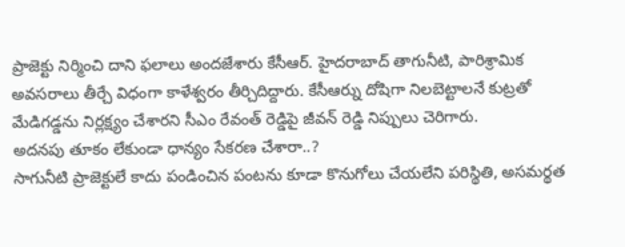ప్రాజెక్టు నిర్మించి దాని ఫలాలు అందజేశారు కేసీఆర్. హైదరాబాద్ తాగునీటి, పారిశ్రామిక అవసరాలు తీర్చే విధంగా కాళేశ్వరం తీర్చిదిద్దారు. కేసీఆర్ను దోషిగా నిలబెట్టాలనే కుట్రతో మేడిగడ్డను నిర్లక్ష్యం చేశారని సీఎం రేవంత్ రెడ్డిపై జీవన్ రెడ్డి నిప్పులు చెరిగారు.
అదనపు తూకం లేకుండా ధాన్యం సేకరణ చేశారా..?
సాగునీటి ప్రాజెక్టులే కాదు పండించిన పంటను కూడా కొనుగోలు చేయలేని పరిస్థితి, అసమర్థత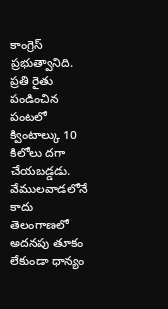కాంగ్రెస్ ప్రభుత్వానిది. ప్రతి రైతు పండించిన పంటలో క్వింటాల్కు 10 కిలోలు దగా చేయబడ్డడు. వేములవాడలోనే కాదు తెలంగాణలో అదనపు తూకం లేకుండా ధాన్యం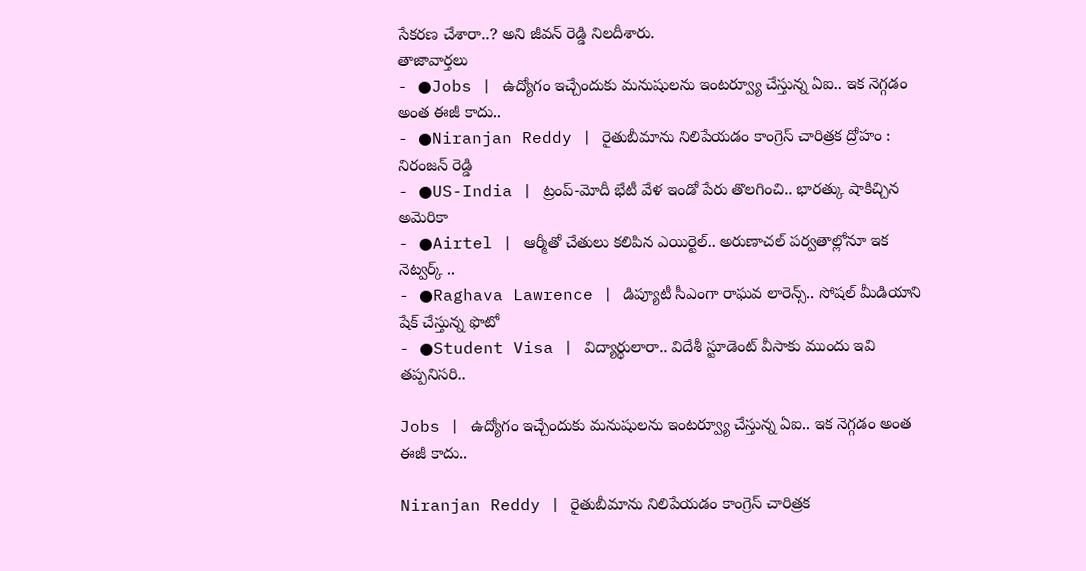సేకరణ చేశారా..? అని జీవన్ రెడ్డి నిలదీశారు.
తాజావార్తలు
- ●Jobs | ఉద్యోగం ఇచ్చేందుకు మనుషులను ఇంటర్వ్యూ చేస్తున్న ఏఐ.. ఇక నెగ్గడం అంత ఈజీ కాదు..
- ●Niranjan Reddy | రైతుబీమాను నిలిపేయడం కాంగ్రెస్ చారిత్రక ద్రోహం : నిరంజన్ రెడ్డి
- ●US-India | ట్రంప్-మోదీ భేటీ వేళ ఇండో పేరు తొలగించి.. భారత్కు షాకిచ్చిన అమెరికా
- ●Airtel | ఆర్మీతో చేతులు కలిపిన ఎయిర్టెల్.. అరుణాచల్ పర్వతాల్లోనూ ఇక నెట్వర్క్ ..
- ●Raghava Lawrence | డిప్యూటీ సీఎంగా రాఘవ లారెన్స్.. సోషల్ మీడియాని షేక్ చేస్తున్న ఫొటో
- ●Student Visa | విద్యార్థులారా.. విదేశీ స్టూడెంట్ వీసాకు ముందు ఇవి తప్పనిసరి..

Jobs | ఉద్యోగం ఇచ్చేందుకు మనుషులను ఇంటర్వ్యూ చేస్తున్న ఏఐ.. ఇక నెగ్గడం అంత ఈజీ కాదు..

Niranjan Reddy | రైతుబీమాను నిలిపేయడం కాంగ్రెస్ చారిత్రక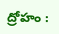ద్రోహం :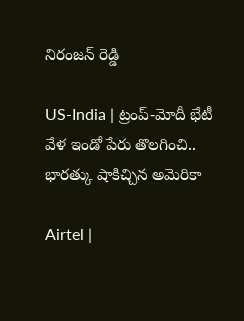నిరంజన్ రెడ్డి

US-India | ట్రంప్-మోదీ భేటీ వేళ ఇండో పేరు తొలగించి.. భారత్కు షాకిచ్చిన అమెరికా

Airtel |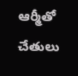ఆర్మీతో చేతులు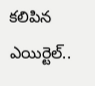కలిపిన ఎయిర్టెల్..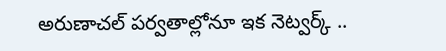అరుణాచల్ పర్వతాల్లోనూ ఇక నెట్వర్క్ ..